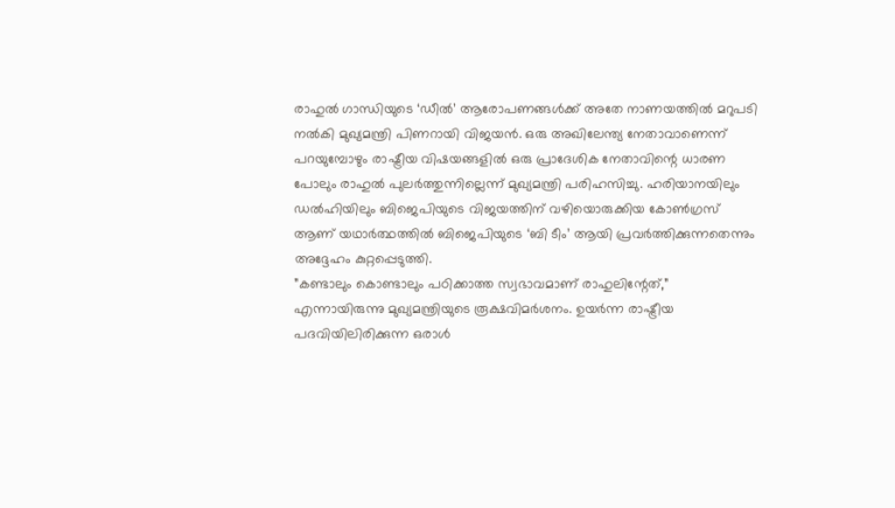രാഹുൽ ഗാന്ധിയുടെ ‘ഡീൽ’ ആരോപണങ്ങൾക്ക് അതേ നാണയത്തിൽ മറുപടി നൽകി മുഖ്യമന്ത്രി പിണറായി വിജയൻ. ഒരു അഖിലേന്ത്യ നേതാവാണെന്ന് പറയുമ്പോഴും രാഷ്ട്രീയ വിഷയങ്ങളിൽ ഒരു പ്രാദേശിക നേതാവിന്റെ ധാരണ പോലും രാഹുൽ പുലർത്തുന്നില്ലെന്ന് മുഖ്യമന്ത്രി പരിഹസിച്ചു. ഹരിയാനയിലും ഡൽഹിയിലും ബിജെപിയുടെ വിജയത്തിന് വഴിയൊരുക്കിയ കോൺഗ്രസ് ആണ് യഥാർത്ഥത്തിൽ ബിജെപിയുടെ ‘ബി ടീം’ ആയി പ്രവർത്തിക്കുന്നതെന്നും അദ്ദേഹം കുറ്റപ്പെടുത്തി.
”കണ്ടാലും കൊണ്ടാലും പഠിക്കാത്ത സ്വഭാവമാണ് രാഹുലിന്റേത്,” എന്നായിരുന്നു മുഖ്യമന്ത്രിയുടെ രൂക്ഷവിമർശനം. ഉയർന്ന രാഷ്ട്രീയ പദവിയിലിരിക്കുന്ന ഒരാൾ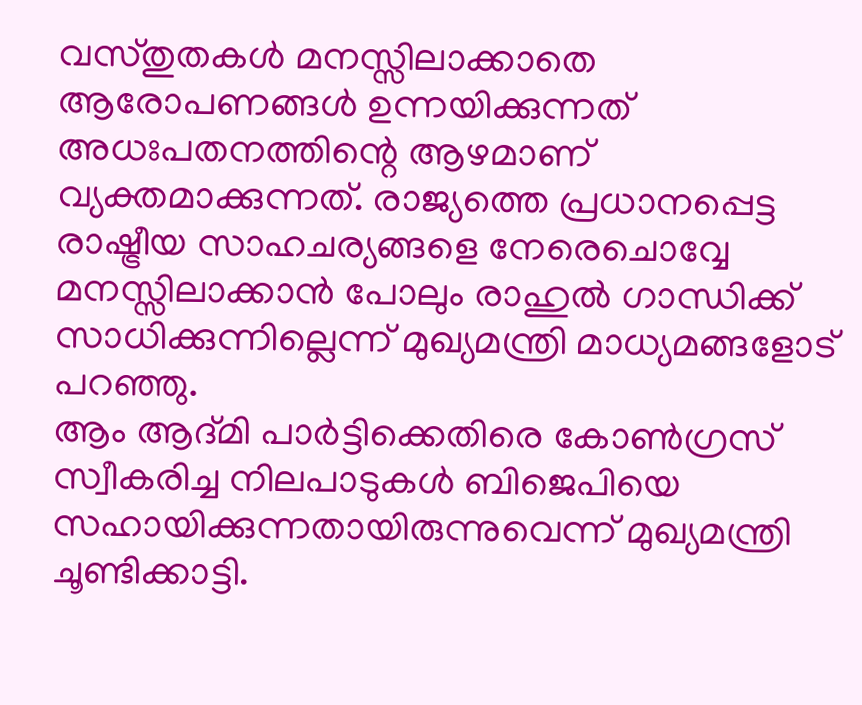വസ്തുതകൾ മനസ്സിലാക്കാതെ ആരോപണങ്ങൾ ഉന്നയിക്കുന്നത് അധഃപതനത്തിന്റെ ആഴമാണ് വ്യക്തമാക്കുന്നത്. രാജ്യത്തെ പ്രധാനപ്പെട്ട രാഷ്ട്രീയ സാഹചര്യങ്ങളെ നേരെചൊവ്വേ മനസ്സിലാക്കാൻ പോലും രാഹുൽ ഗാന്ധിക്ക് സാധിക്കുന്നില്ലെന്ന് മുഖ്യമന്ത്രി മാധ്യമങ്ങളോട് പറഞ്ഞു.
ആം ആദ്മി പാർട്ടിക്കെതിരെ കോൺഗ്രസ് സ്വീകരിച്ച നിലപാടുകൾ ബിജെപിയെ സഹായിക്കുന്നതായിരുന്നുവെന്ന് മുഖ്യമന്ത്രി ചൂണ്ടിക്കാട്ടി.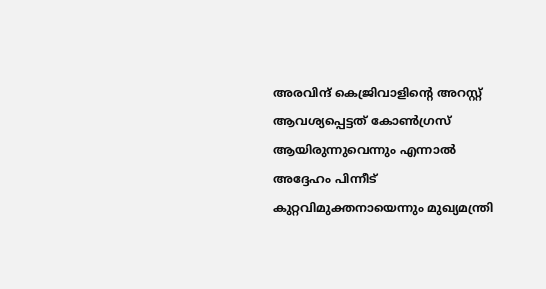അരവിന്ദ് കെജ്രിവാളിന്റെ അറസ്റ്റ് ആവശ്യപ്പെട്ടത് കോൺഗ്രസ് ആയിരുന്നുവെന്നും എന്നാൽ അദ്ദേഹം പിന്നീട് കുറ്റവിമുക്തനായെന്നും മുഖ്യമന്ത്രി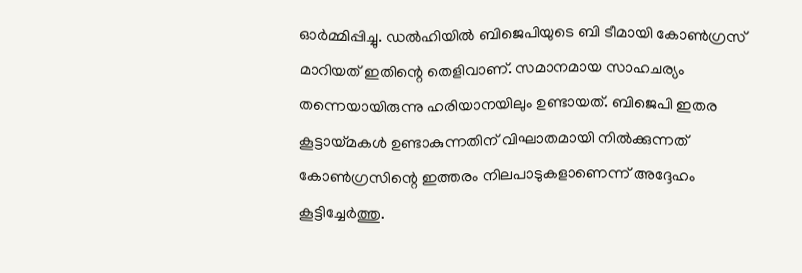ഓർമ്മിപ്പിച്ചു. ഡൽഹിയിൽ ബിജെപിയുടെ ബി ടീമായി കോൺഗ്രസ് മാറിയത് ഇതിന്റെ തെളിവാണ്. സമാനമായ സാഹചര്യം തന്നെയായിരുന്നു ഹരിയാനയിലും ഉണ്ടായത്. ബിജെപി ഇതര കൂട്ടായ്മകൾ ഉണ്ടാകുന്നതിന് വിഘാതമായി നിൽക്കുന്നത് കോൺഗ്രസിന്റെ ഇത്തരം നിലപാടുകളാണെന്ന് അദ്ദേഹം കൂട്ടിച്ചേർത്തു.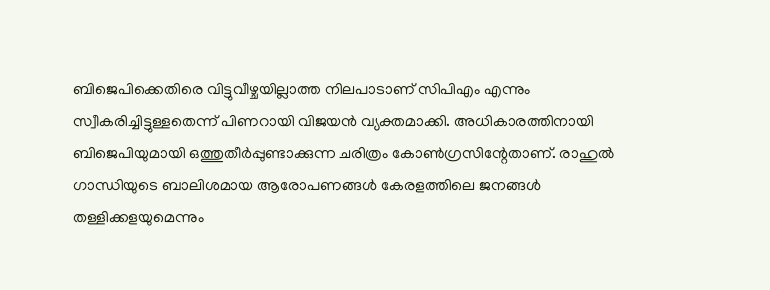ബിജെപിക്കെതിരെ വിട്ടുവീഴ്ചയില്ലാത്ത നിലപാടാണ് സിപിഎം എന്നും സ്വീകരിച്ചിട്ടുള്ളതെന്ന് പിണറായി വിജയൻ വ്യക്തമാക്കി. അധികാരത്തിനായി ബിജെപിയുമായി ഒത്തുതീർപ്പുണ്ടാക്കുന്ന ചരിത്രം കോൺഗ്രസിന്റേതാണ്. രാഹുൽ ഗാന്ധിയുടെ ബാലിശമായ ആരോപണങ്ങൾ കേരളത്തിലെ ജനങ്ങൾ തള്ളിക്കളയുമെന്നും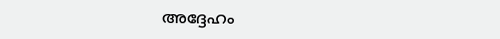അദ്ദേഹം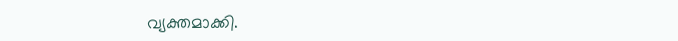വ്യക്തമാക്കി.